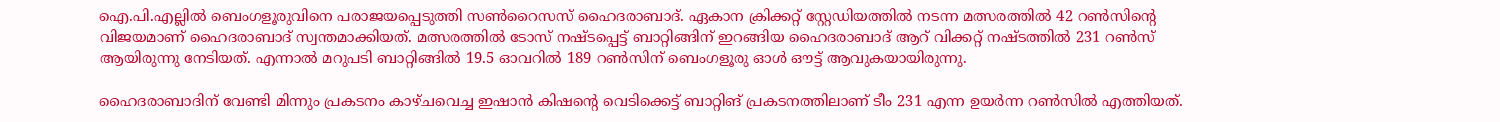ഐ.പി.എല്ലില്‍ ബെംഗളൂരുവിനെ പരാജയപ്പെടുത്തി സണ്‍റൈസസ് ഹൈദരാബാദ്. ഏകാന ക്രിക്കറ്റ് സ്റ്റേഡിയത്തില്‍ നടന്ന മത്സരത്തില്‍ 42 റണ്‍സിന്റെ വിജയമാണ് ഹൈദരാബാദ് സ്വന്തമാക്കിയത്. മത്സരത്തില്‍ ടോസ് നഷ്ടപ്പെട്ട് ബാറ്റിങ്ങിന് ഇറങ്ങിയ ഹൈദരാബാദ് ആറ് വിക്കറ്റ് നഷ്ടത്തില്‍ 231 റണ്‍സ് ആയിരുന്നു നേടിയത്. എന്നാല്‍ മറുപടി ബാറ്റിങ്ങില്‍ 19.5 ഓവറില്‍ 189 റണ്‍സിന് ബെംഗളൂരു ഓള്‍ ഔട്ട് ആവുകയായിരുന്നു.

ഹൈദരാബാദിന് വേണ്ടി മിന്നും പ്രകടനം കാഴ്ചവെച്ച ഇഷാന്‍ കിഷന്റെ വെടിക്കെട്ട് ബാറ്റിങ് പ്രകടനത്തിലാണ് ടീം 231 എന്ന ഉയര്‍ന്ന റണ്‍സില്‍ എത്തിയത്.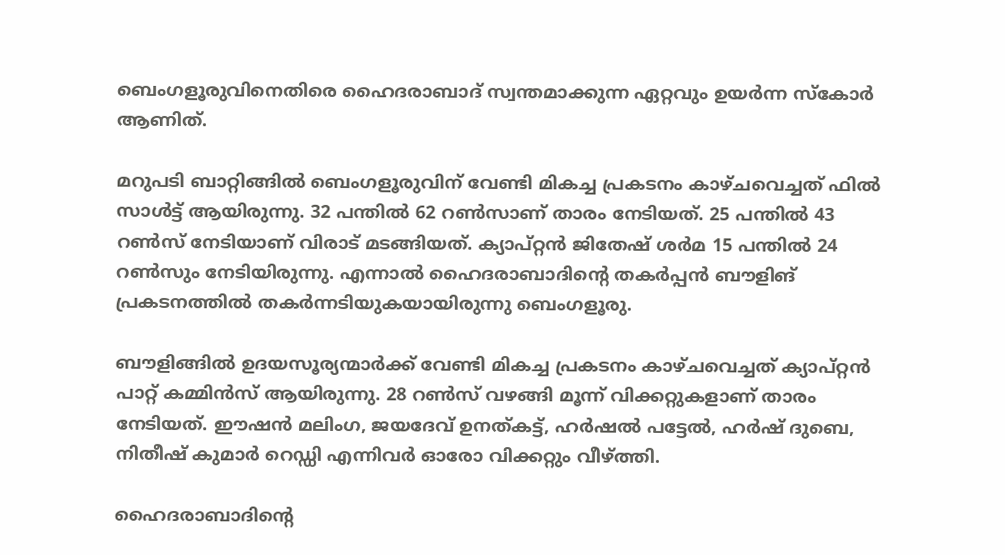ബെംഗളൂരുവിനെതിരെ ഹൈദരാബാദ് സ്വന്തമാക്കുന്ന ഏറ്റവും ഉയര്‍ന്ന സ്‌കോര്‍ ആണിത്.

മറുപടി ബാറ്റിങ്ങില്‍ ബെംഗളൂരുവിന് വേണ്ടി മികച്ച പ്രകടനം കാഴ്ചവെച്ചത് ഫില്‍ സാള്‍ട്ട് ആയിരുന്നു. 32 പന്തില്‍ 62 റണ്‍സാണ് താരം നേടിയത്. 25 പന്തില്‍ 43 റണ്‍സ് നേടിയാണ് വിരാട് മടങ്ങിയത്. ക്യാപ്റ്റന്‍ ജിതേഷ് ശര്‍മ 15 പന്തില്‍ 24 റണ്‍സും നേടിയിരുന്നു. എന്നാല്‍ ഹൈദരാബാദിന്റെ തകര്‍പ്പന്‍ ബൗളിങ് പ്രകടനത്തില്‍ തകര്‍ന്നടിയുകയായിരുന്നു ബെംഗളൂരു.

ബൗളിങ്ങില്‍ ഉദയസൂര്യന്മാര്‍ക്ക് വേണ്ടി മികച്ച പ്രകടനം കാഴ്ചവെച്ചത് ക്യാപ്റ്റന്‍ പാറ്റ് കമ്മിന്‍സ് ആയിരുന്നു. 28 റണ്‍സ് വഴങ്ങി മൂന്ന് വിക്കറ്റുകളാണ് താരം നേടിയത്. ഈഷന്‍ മലിംഗ, ജയദേവ് ഉനത്കട്ട്, ഹര്‍ഷല്‍ പട്ടേല്‍, ഹര്‍ഷ് ദുബെ, നിതീഷ് കുമാര്‍ റെഡ്ഡി എന്നിവര്‍ ഓരോ വിക്കറ്റും വീഴ്ത്തി.

ഹൈദരാബാദിന്റെ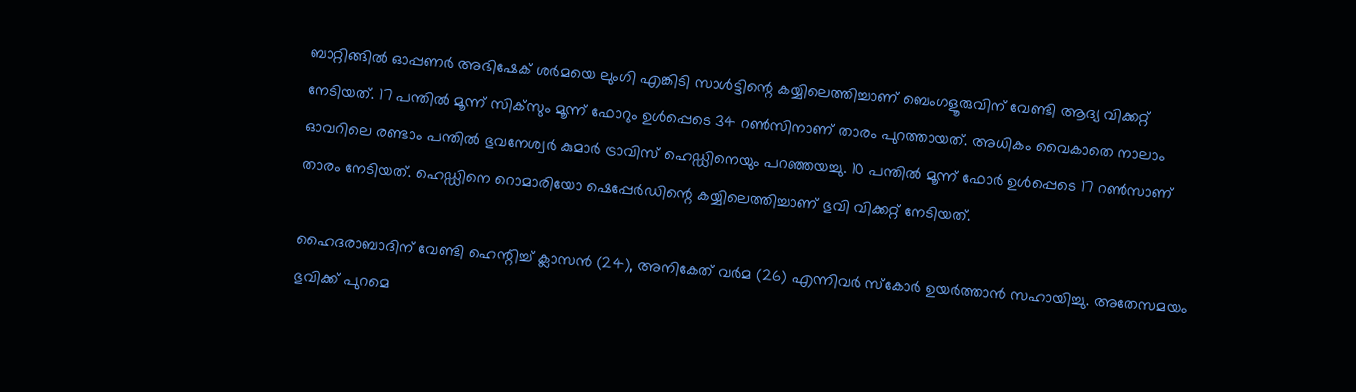ബാറ്റിങ്ങില്‍ ഓപ്പണര്‍ അഭിഷേക് ശര്‍മയെ ലുംഗി എങ്കിടി സാള്‍ട്ടിന്റെ കയ്യിലെത്തിച്ചാണ് ബെംഗളൂരുവിന് വേണ്ടി ആദ്യ വിക്കറ്റ് നേടിയത്. 17 പന്തില്‍ മൂന്ന് സിക്‌സും മൂന്ന് ഫോറും ഉള്‍പ്പെടെ 34 റണ്‍സിനാണ് താരം പുറത്തായത്. അധികം വൈകാതെ നാലാം ഓവറിലെ രണ്ടാം പന്തില്‍ ഭുവനേശ്വര്‍ കുമാര്‍ ട്രാവിസ് ഹെഡ്ഡിനെയും പറഞ്ഞയച്ചു. 10 പന്തില്‍ മൂന്ന് ഫോര്‍ ഉള്‍പ്പെടെ 17 റണ്‍സാണ് താരം നേടിയത്. ഹെഡ്ഡിനെ റൊമാരിയോ ഷെപ്പേര്‍ഡിന്റെ കയ്യിലെത്തിച്ചാണ് ഭുവി വിക്കറ്റ് നേടിയത്.

ഹൈദരാബാദിന് വേണ്ടി ഹെന്റിച്ച് ക്ലാസന്‍ (24), അനികേത് വര്‍മ (26) എന്നിവര്‍ സ്‌കോര്‍ ഉയര്‍ത്താന്‍ സഹായിച്ചു. അതേസമയം ഭുവിക്ക് പുറമെ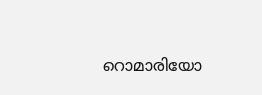റൊമാരിയോ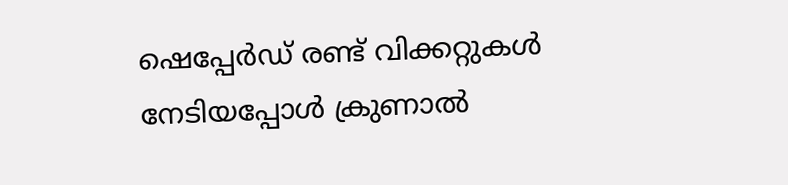ഷെപ്പേര്‍ഡ് രണ്ട് വിക്കറ്റുകള്‍ നേടിയപ്പോള്‍ ക്രുണാല്‍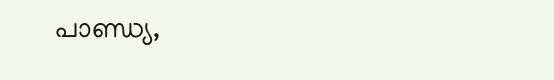പാണ്ഡ്യ,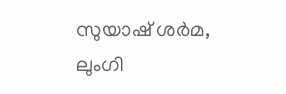സുയാഷ് ശര്‍മ, ലുംഗി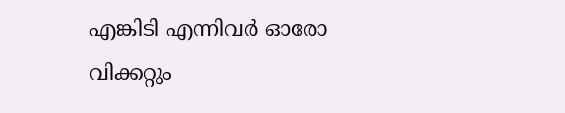എങ്കിടി എന്നിവര്‍ ഓരോ വിക്കറ്റും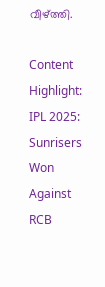വീഴ്ത്തി.

Content Highlight: IPL 2025: Sunrisers Won Against RCB